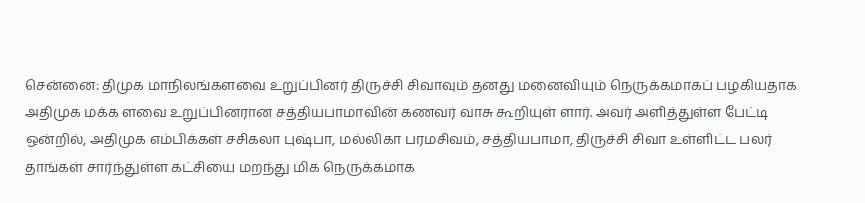சென்னை: திமுக மாநிலங்களவை உறுப்பினர் திருச்சி சிவாவும் தனது மனைவியும் நெருக்கமாகப் பழகியதாக அதிமுக மக்க ளவை உறுப்பினரான சத்தியபாமாவின் கணவர் வாசு கூறியுள் ளார். அவர் அளித்துள்ள பேட்டி ஒன்றில், அதிமுக எம்பிக்கள் சசிகலா புஷ்பா, மல்லிகா பரமசிவம், சத்தியபாமா, திருச்சி சிவா உள்ளிட்ட பலர் தாங்கள் சார்ந்துள்ள கட்சியை மறந்து மிக நெருக்கமாக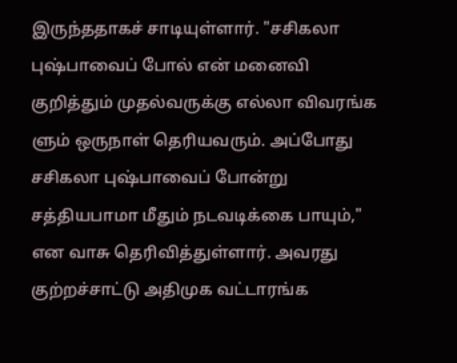இருந்ததாகச் சாடியுள்ளார். "சசிகலா புஷ்பாவைப் போல் என் மனைவி குறித்தும் முதல்வருக்கு எல்லா விவரங்க ளும் ஒருநாள் தெரியவரும். அப்போது சசிகலா புஷ்பாவைப் போன்று சத்தியபாமா மீதும் நடவடிக்கை பாயும்," என வாசு தெரிவித்துள்ளார். அவரது குற்றச்சாட்டு அதிமுக வட்டாரங்க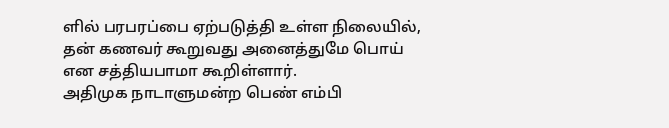ளில் பரபரப்பை ஏற்படுத்தி உள்ள நிலையில், தன் கணவர் கூறுவது அனைத்துமே பொய் என சத்தியபாமா கூறிள்ளார்.
அதிமுக நாடாளுமன்ற பெண் எம்பி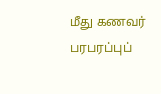மீது கணவர் பரபரப்புப்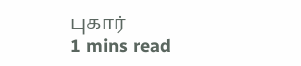புகார்
1 mins read